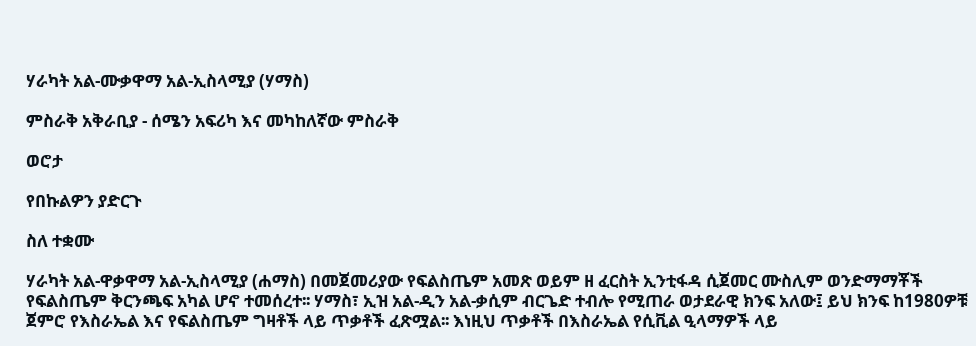ሃራካት አል-ሙቃዋማ አል-ኢስላሚያ (ሃማስ)

ምስራቅ አቅራቢያ - ሰሜን አፍሪካ እና መካከለኛው ምስራቅ

ወሮታ

የበኩልዎን ያድርጉ

ስለ ተቋሙ

ሃራካት አል-ዋቃዋማ አል-ኢስላሚያ (ሐማስ) በመጀመሪያው የፍልስጤም አመጽ ወይም ዘ ፈርስት ኢንቲፋዳ ሲጀመር ሙስሊም ወንድማማቾች የፍልስጤም ቅርንጫፍ አካል ሆኖ ተመሰረተ፡፡ ሃማስ፣ ኢዝ አል-ዲን አል-ቃሲም ብርጌድ ተብሎ የሚጠራ ወታደራዊ ክንፍ አለው፤ ይህ ክንፍ ከ1980ዎቹ ጀምሮ የእስራኤል እና የፍልስጤም ግዛቶች ላይ ጥቃቶች ፈጽሟል፡፡ እነዚህ ጥቃቶች በእስራኤል የሲቪል ዒላማዎች ላይ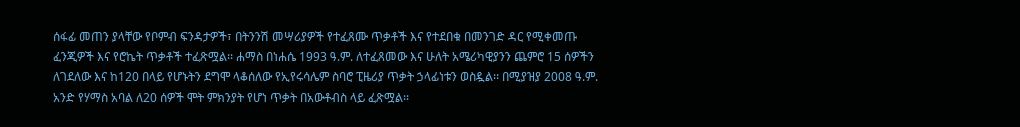ሰፋፊ መጠን ያላቸው የቦምብ ፍንዳታዎች፣ በትንንሽ መሣሪያዎች የተፈጸሙ ጥቃቶች እና የተደበቁ በመንገድ ዳር የሚቀመጡ ፈንጂዎች እና የሮኬት ጥቃቶች ተፈጽሟል፡፡ ሐማስ በነሐሴ 1993 ዓ.ም. ለተፈጸመው እና ሁለት አሜሪካዊያንን ጨምሮ 15 ሰዎችን ለገደለው እና ከ120 በላይ የሆኑትን ደግሞ ላቆሰለው የኢየሩሳሌም ስባሮ ፒዜሪያ ጥቃት ኃላፊነቱን ወስዷል፡፡ በሚያዝያ 2008 ዓ.ም. አንድ የሃማስ አባል ለ20 ሰዎች ሞት ምክንያት የሆነ ጥቃት በአውቶብስ ላይ ፈጽሟል፡፡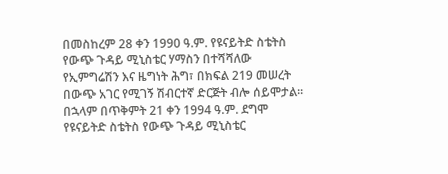በመስከረም 28 ቀን 1990 ዓ.ም. የዩናይትድ ስቴትስ የውጭ ጉዳይ ሚኒስቴር ሃማስን በተሻሻለው የኢምግሬሽን እና ዜግነት ሕግ፣ በክፍል 219 መሠረት በውጭ አገር የሚገኝ ሽብርተኛ ድርጅት ብሎ ሰይሞታል፡፡ በኋላም በጥቅምት 21 ቀን 1994 ዓ.ም. ደግሞ የዩናይትድ ስቴትስ የውጭ ጉዳይ ሚኒስቴር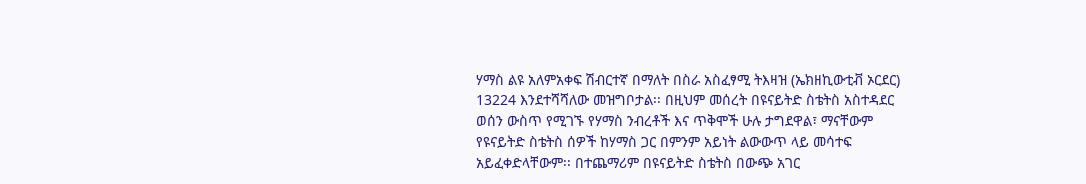ሃማስ ልዩ አለምአቀፍ ሽብርተኛ በማለት በስራ አስፈፃሚ ትእዛዝ (ኤክዘኪውቲቭ ኦርደር) 13224 እንደተሻሻለው መዝግቦታል፡፡ በዚህም መሰረት በዩናይትድ ስቴትስ አስተዳደር ወሰን ውስጥ የሚገኙ የሃማስ ንብረቶች እና ጥቅሞች ሁሉ ታግደዋል፣ ማናቸውም የዩናይትድ ስቴትስ ሰዎች ከሃማስ ጋር በምንም አይነት ልውውጥ ላይ መሳተፍ አይፈቀድላቸውም፡፡ በተጨማሪም በዩናይትድ ስቴትስ በውጭ አገር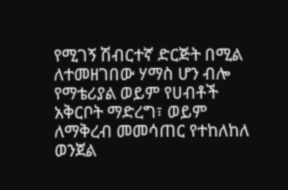የሚገኝ ሽብርተኛ ድርጅት በሚል ለተመዘገበው ሃማስ ሆን ብሎ የማቴሪያል ወይም የሀብቶች አቅርቦት ማድረግ፣ ወይም ለማቅረብ መመሳጠር የተከለከለ ወንጀል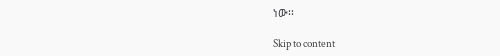ነው፡፡

Skip to content